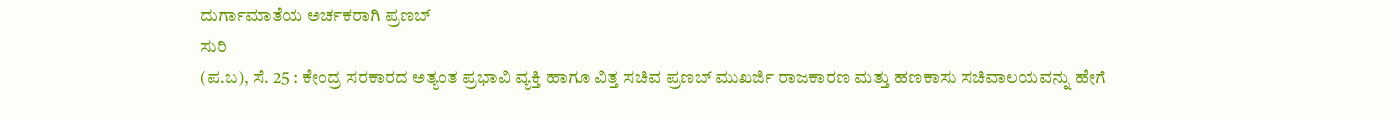ದುರ್ಗಾಮಾತೆಯ ಅರ್ಚಕರಾಗಿ ಪ್ರಣಬ್
ಸುರಿ
(ಪ.ಬ), ಸೆ. 25 : ಕೇಂದ್ರ ಸರಕಾರದ ಅತ್ಯಂತ ಪ್ರಭಾವಿ ವ್ಯಕ್ತಿ ಹಾಗೂ ವಿತ್ತ ಸಚಿವ ಪ್ರಣಬ್ ಮುಖರ್ಜಿ ರಾಜಕಾರಣ ಮತ್ತು ಹಣಕಾಸು ಸಚಿವಾಲಯವನ್ನು ಹೇಗೆ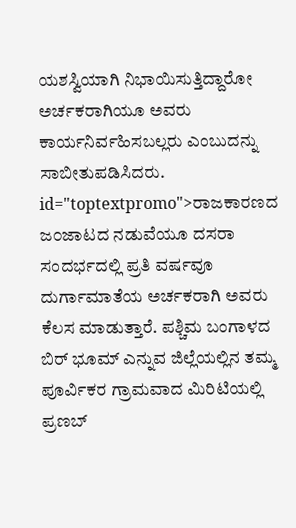ಯಶಸ್ವಿಯಾಗಿ ನಿಭಾಯಿಸುತ್ತಿದ್ದಾರೋ ಅರ್ಚಕರಾಗಿಯೂ ಅವರು ಕಾರ್ಯನಿರ್ವಹಿಸಬಲ್ಲರು ಎಂಬುದನ್ನು ಸಾಬೀತುಪಡಿಸಿದರು. id="toptextpromo">ರಾಜಕಾರಣದ
ಜ೦ಜಾಟದ ನಡುವೆಯೂ ದಸರಾ ಸಂದರ್ಭದಲ್ಲಿ ಪ್ರತಿ ವರ್ಷವೂ ದುರ್ಗಾಮಾತೆಯ ಅರ್ಚಕರಾಗಿ ಅವರು ಕೆಲಸ ಮಾಡುತ್ತಾರೆ. ಪಶ್ಚಿಮ ಬಂಗಾಳದ ಬಿರ್ ಭೂಮ್ ಎನ್ನುವ ಜಿಲ್ಲೆಯಲ್ಲಿನ ತಮ್ಮ ಪೂರ್ವಿಕರ ಗ್ರಾಮವಾದ ಮಿರಿಟಿಯಲ್ಲಿ ಪ್ರಣಬ್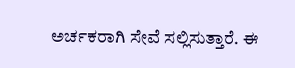ಅರ್ಚಕರಾಗಿ ಸೇವೆ ಸಲ್ಲಿಸುತ್ತಾರೆ. ಈ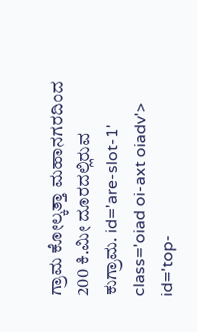ಗ್ರಾಮ ಕೋಲ್ಕತ್ತಾ ಮಹಾನಗರದಿಂದ 200 ಕಿ.ಮೀ ದೂರದಲ್ಲಿರುವ ಕುಗ್ರಾಮ. id='are-slot-1' class='oiad oi-axt oiadv'> id='top-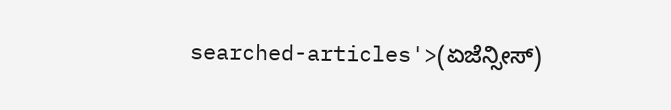searched-articles'>(ಏಜೆನ್ಸೀಸ್)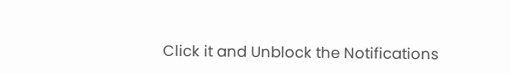Click it and Unblock the Notifications